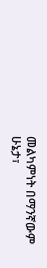መልካምነት በማንኛውም ሁኔታ፣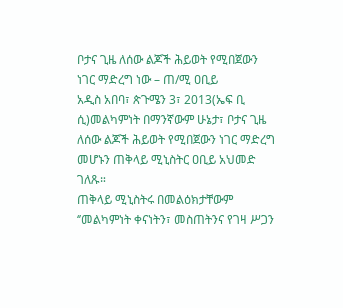ቦታና ጊዜ ለሰው ልጆች ሕይወት የሚበጀውን ነገር ማድረግ ነው – ጠ/ሚ ዐቢይ
አዲስ አበባ፣ ጵጉሜን 3፣ 2013(ኤፍ ቢ ሲ)መልካምነት በማንኛውም ሁኔታ፣ ቦታና ጊዜ ለሰው ልጆች ሕይወት የሚበጀውን ነገር ማድረግ መሆኑን ጠቅላይ ሚኒስትር ዐቢይ አህመድ ገለጹ።
ጠቅላይ ሚኒስትሩ በመልዕክታቸውም ‘’መልካምነት ቀናነትን፣ መስጠትንና የገዛ ሥጋን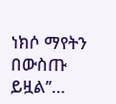ነክሶ ማየትን በውስጡ ይዟል’’…